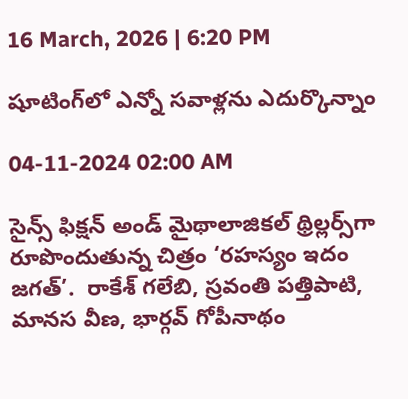16 March, 2026 | 6:20 PM

షూటింగ్‌లో ఎన్నో సవాళ్లను ఎదుర్కొన్నాం

04-11-2024 02:00 AM

సైన్స్ ఫిక్షన్ అండ్ మైథాలాజికల్ థ్రిల్లర్స్‌గా రూపొందుతున్న చిత్రం ‘రహస్యం ఇదం జగత్’.  రాకేశ్ గలేబి, స్రవంతి పత్తిపాటి, మానస వీణ, భార్గవ్ గోపీనాథం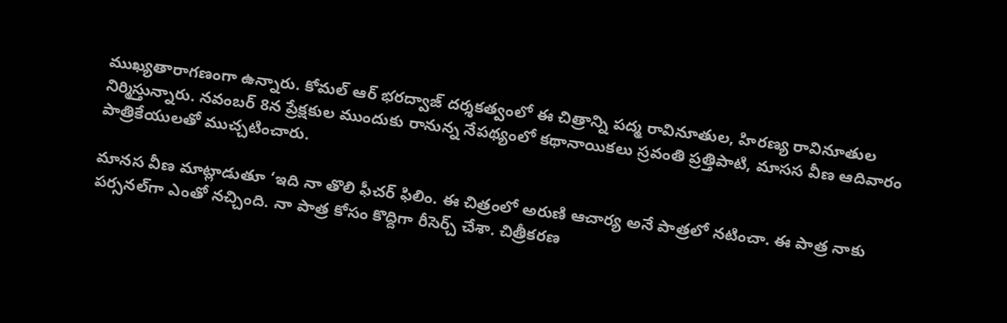ముఖ్యతారాగణంగా ఉన్నారు. కోమల్ ఆర్ భరద్వాజ్ దర్శకత్వంలో ఈ చిత్రాన్ని పద్మ రావినూతుల, హిరణ్య రావినూతుల నిర్మిస్తున్నారు. నవంబర్ 8న ప్రేక్షకుల ముందుకు రానున్న నేపథ్యంలో కథానాయికలు స్రవంతి ప్రత్తిపాటి, మాసస వీణ ఆదివారం పాత్రికేయులతో ముచ్చటించారు.

మానస వీణ మాట్లాడుతూ ‘ఇది నా తొలి ఫీచర్ ఫిలిం. ఈ చిత్రంలో అరుణి ఆచార్య అనే పాత్రలో నటించా. ఈ పాత్ర నాకు పర్సనల్‌గా ఎంతో నచ్చింది. నా పాత్ర కోసం కొద్దిగా రీసెర్చ్ చేశా. చిత్రీకరణ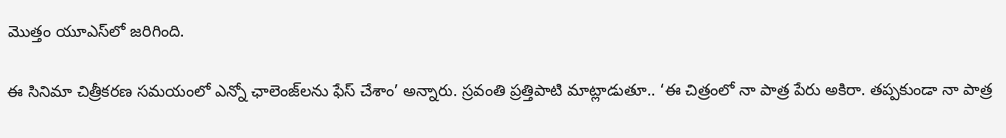మొత్తం యూఎస్‌లో జరిగింది.

ఈ సినిమా చిత్రీకరణ సమయంలో ఎన్నో ఛాలెంజ్‌లను ఫేస్ చేశాం’ అన్నారు. స్రవంతి ప్రత్తిపాటి మాట్లాడుతూ.. ‘ఈ చిత్రంలో నా పాత్ర పేరు అకిరా. తప్పకుండా నా పాత్ర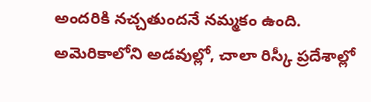అందరికి నచ్చతుందనే నమ్మకం ఉంది. అమెరికాలోని అడవుల్లో, చాలా రిస్కీ ప్రదేశాల్లో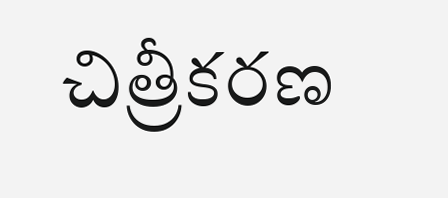చిత్రీకరణ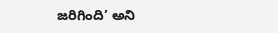జరిగింది’ అని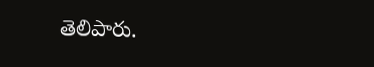తెలిపారు.